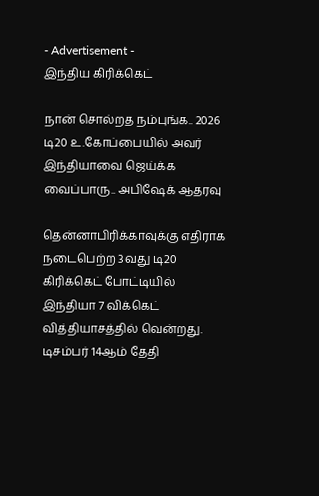- Advertisement -
இந்திய கிரிக்கெட்

நான் சொல்றத நம்புங்க.. 2026 டி20 உ.கோப்பையில் அவர் இந்தியாவை ஜெய்க்க வைப்பாரு.. அபிஷேக் ஆதரவு

தென்னாபிரிக்காவுக்கு எதிராக நடைபெற்ற 3வது டி20 கிரிக்கெட் போட்டியில் இந்தியா 7 விக்கெட் வித்தியாசத்தில் வென்றது. டிசம்பர் 14ஆம் தேதி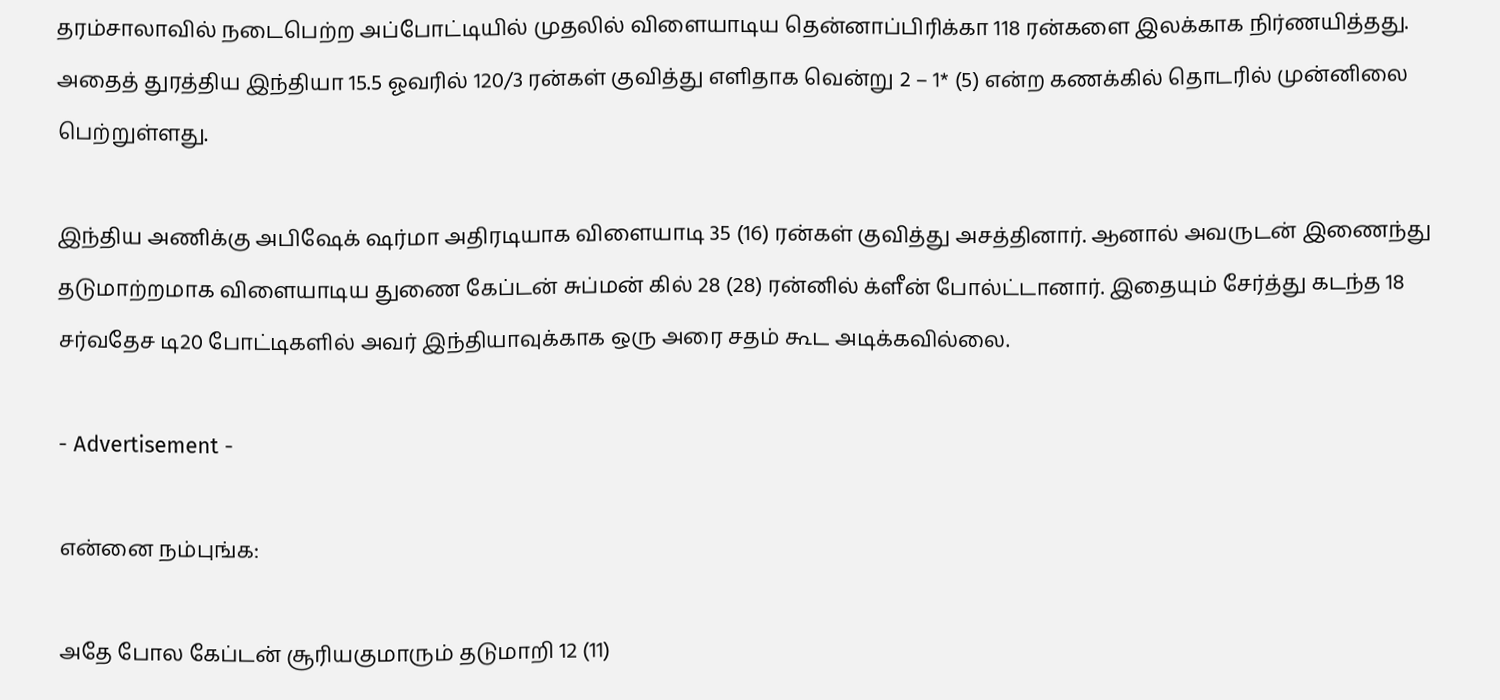தரம்சாலாவில் நடைபெற்ற அப்போட்டியில் முதலில் விளையாடிய தென்னாப்பிரிக்கா 118 ரன்களை இலக்காக நிர்ணயித்தது. அதைத் துரத்திய இந்தியா 15.5 ஓவரில் 120/3 ரன்கள் குவித்து எளிதாக வென்று 2 – 1* (5) என்ற கணக்கில் தொடரில் முன்னிலை பெற்றுள்ளது.

இந்திய அணிக்கு அபிஷேக் ஷர்மா அதிரடியாக விளையாடி 35 (16) ரன்கள் குவித்து அசத்தினார். ஆனால் அவருடன் இணைந்து தடுமாற்றமாக விளையாடிய துணை கேப்டன் சுப்மன் கில் 28 (28) ரன்னில் க்ளீன் போல்ட்டானார். இதையும் சேர்த்து கடந்த 18 சர்வதேச டி20 போட்டிகளில் அவர் இந்தியாவுக்காக ஒரு அரை சதம் கூட அடிக்கவில்லை.

- Advertisement -

என்னை நம்புங்க:

அதே போல கேப்டன் சூரியகுமாரும் தடுமாறி 12 (11)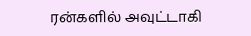ரன்களில் அவுட்டாகி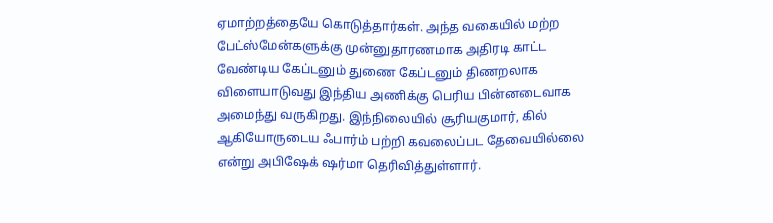ஏமாற்றத்தையே கொடுத்தார்கள். அந்த வகையில் மற்ற பேட்ஸ்மேன்களுக்கு முன்னுதாரணமாக அதிரடி காட்ட வேண்டிய கேப்டனும் துணை கேப்டனும் திணறலாக விளையாடுவது இந்திய அணிக்கு பெரிய பின்னடைவாக அமைந்து வருகிறது. இந்நிலையில் சூரியகுமார், கில் ஆகியோருடைய ஃபார்ம் பற்றி கவலைப்பட தேவையில்லை என்று அபிஷேக் ஷர்மா தெரிவித்துள்ளார்.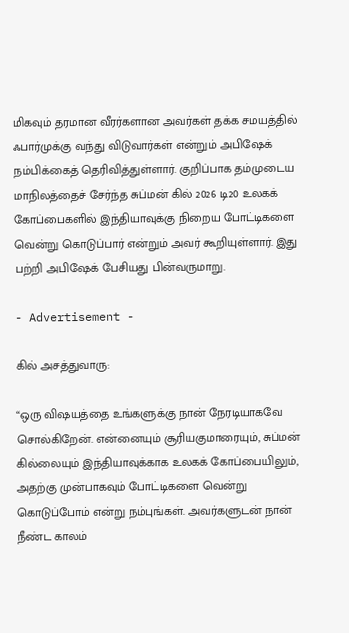மிகவும் தரமான வீரர்களான அவர்கள் தக்க சமயத்தில் ஃபார்முக்கு வந்து விடுவார்கள் என்றும் அபிஷேக் நம்பிக்கைத் தெரிவித்துள்ளார். குறிப்பாக தம்முடைய மாநிலத்தைச் சேர்ந்த சுப்மன் கில் 2026 டி20 உலகக் கோப்பைகளில் இந்தியாவுக்கு நிறைய போட்டிகளை வென்று கொடுப்பார் என்றும் அவர் கூறியுள்ளார். இது பற்றி அபிஷேக் பேசியது பின்வருமாறு.

- Advertisement -

கில் அசத்துவாரு:

“ஒரு விஷயத்தை உங்களுக்கு நான் நேரடியாகவே சொல்கிறேன். என்னையும் சூரியகுமாரையும், சுப்மன் கில்லையும் இந்தியாவுக்காக உலகக் கோப்பையிலும், அதற்கு முன்பாகவும் போட்டிகளை வென்று கொடுப்போம் என்று நம்புங்கள். அவர்களுடன் நான் நீண்ட காலம்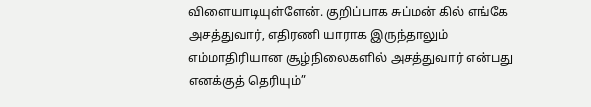விளையாடியுள்ளேன். குறிப்பாக சுப்மன் கில் எங்கே அசத்துவார், எதிரணி யாராக இருந்தாலும் எம்மாதிரியான சூழ்நிலைகளில் அசத்துவார் என்பது எனக்குத் தெரியும்”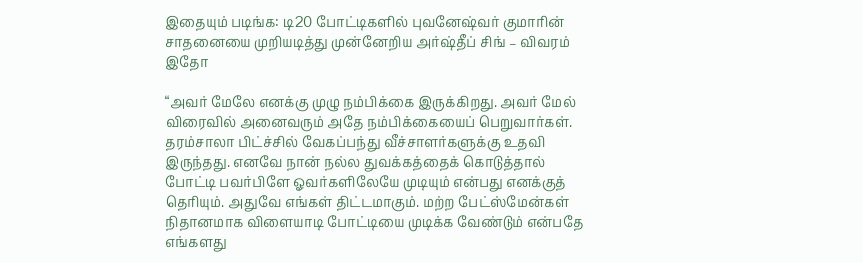இதையும் படிங்க: டி20 போட்டிகளில் புவனேஷ்வர் குமாரின் சாதனையை முறியடித்து முன்னேறிய அர்ஷ்தீப் சிங் – விவரம் இதோ

“அவர் மேலே எனக்கு முழு நம்பிக்கை இருக்கிறது. அவர் மேல் விரைவில் அனைவரும் அதே நம்பிக்கையைப் பெறுவார்கள். தரம்சாலா பிட்ச்சில் வேகப்பந்து வீச்சாளர்களுக்கு உதவி இருந்தது. எனவே நான் நல்ல துவக்கத்தைக் கொடுத்தால் போட்டி பவர்பிளே ஓவர்களிலேயே முடியும் என்பது எனக்குத் தெரியும். அதுவே எங்கள் திட்டமாகும். மற்ற பேட்ஸ்மேன்கள் நிதானமாக விளையாடி போட்டியை முடிக்க வேண்டும் என்பதே எங்களது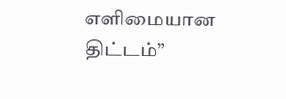எளிமையான திட்டம்”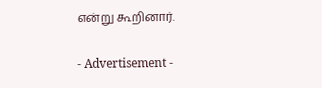என்று கூறினார்.

- Advertisement -